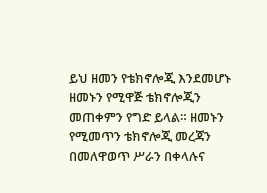ይህ ዘመን የቴክኖሎጂ እንደመሆኑ ዘመኑን የሚዋጅ ቴክኖሎጂን መጠቀምን የግድ ይላል። ዘመኑን የሚመጥን ቴክኖሎጂ መረጃን በመለዋወጥ ሥራን በቀላሉና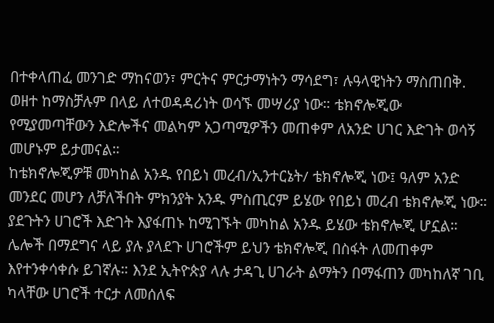በተቀላጠፈ መንገድ ማከናወን፣ ምርትና ምርታማነትን ማሳደግ፣ ሉዓላዊነትን ማስጠበቅ. ወዘተ ከማስቻሉም በላይ ለተወዳዳሪነት ወሳኙ መሣሪያ ነው። ቴክኖሎጂው የሚያመጣቸውን እድሎችና መልካም አጋጣሚዎችን መጠቀም ለአንድ ሀገር እድገት ወሳኝ መሆኑም ይታመናል።
ከቴክኖሎጂዎቹ መካከል አንዱ የበይነ መረብ/ኢንተርኔት/ ቴክኖሎጂ ነው፤ ዓለም አንድ መንደር መሆን ለቻለችበት ምክንያት አንዱ ምስጢርም ይሄው የበይነ መረብ ቴክኖሎጂ ነው። ያደጉትን ሀገሮች እድገት እያፋጠኑ ከሚገኙት መካከል አንዱ ይሄው ቴክኖሎጂ ሆኗል። ሌሎች በማደግና ላይ ያሉ ያላደጉ ሀገሮችም ይህን ቴክኖሎጂ በስፋት ለመጠቀም እየተንቀሳቀሱ ይገኛሉ። እንደ ኢትዮጵያ ላሉ ታዳጊ ሀገራት ልማትን በማፋጠን መካከለኛ ገቢ ካላቸው ሀገሮች ተርታ ለመሰለፍ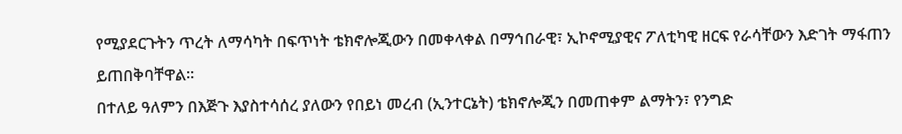የሚያደርጉትን ጥረት ለማሳካት በፍጥነት ቴክኖሎጂውን በመቀላቀል በማኅበራዊ፣ ኢኮኖሚያዊና ፖለቲካዊ ዘርፍ የራሳቸውን እድገት ማፋጠን ይጠበቅባቸዋል።
በተለይ ዓለምን በእጅጉ እያስተሳሰረ ያለውን የበይነ መረብ (ኢንተርኔት) ቴክኖሎጂን በመጠቀም ልማትን፣ የንግድ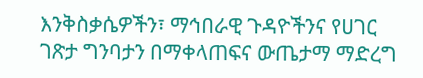እንቅስቃሴዎችን፣ ማኅበራዊ ጉዳዮችንና የሀገር ገጽታ ግንባታን በማቀላጠፍና ውጤታማ ማድረግ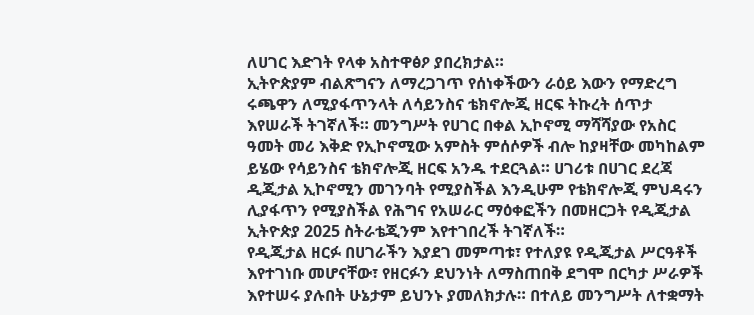ለሀገር እድገት የላቀ አስተዋፅዖ ያበረክታል።
ኢትዮጵያም ብልጽግናን ለማረጋገጥ የሰነቀችውን ራዕይ እውን የማድረግ ሩጫዋን ለሚያፋጥንላት ለሳይንስና ቴክኖሎጂ ዘርፍ ትኩረት ሰጥታ እየሠራች ትገኛለች። መንግሥት የሀገር በቀል ኢኮኖሚ ማሻሻያው የአስር ዓመት መሪ እቅድ የኢኮኖሚው አምስት ምሰሶዎች ብሎ ከያዛቸው መካከልም ይሄው የሳይንስና ቴክኖሎጂ ዘርፍ አንዱ ተደርጓል። ሀገሪቱ በሀገር ደረጃ ዲጂታል ኢኮኖሚን መገንባት የሚያስችል እንዲሁም የቴክኖሎጂ ምህዳሩን ሊያፋጥን የሚያስችል የሕግና የአሠራር ማዕቀፎችን በመዘርጋት የዲጂታል ኢትዮጵያ 2025 ስትራቴጂንም እየተገበረች ትገኛለች።
የዲጂታል ዘርፉ በሀገራችን እያደገ መምጣቱ፣ የተለያዩ የዲጂታል ሥርዓቶች እየተገነቡ መሆናቸው፣ የዘርፉን ደህንነት ለማስጠበቅ ደግሞ በርካታ ሥራዎች እየተሠሩ ያሉበት ሁኔታም ይህንኑ ያመለክታሉ። በተለይ መንግሥት ለተቋማት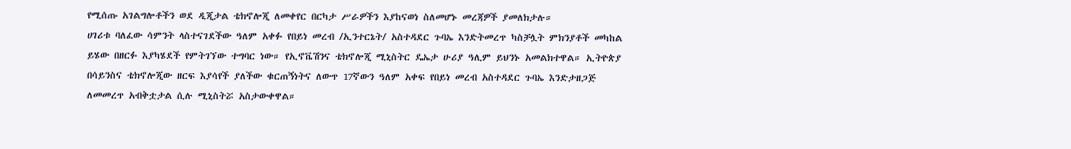የሚሰጡ አገልግሎቶችን ወደ ዲጂታል ቴክኖሎጂ ለመቀየር በርካታ ሥራዎችን እያከናወነ ስለመሆኑ መረጃዎች ያመለክታሉ።
ሀገሪቱ ባለፈው ሳምንት ላስተናገደችው ዓለም አቀፉ የበይነ መረብ /ኢንተርኔት/ አስተዳደር ጉባኤ እንድትመረጥ ካስቻሏት ምክንያቶች መካከል ይሄው በዘርፉ እያካሄደች የምትገኘው ተግባር ነው። የኢኖቬሽንና ቴክኖሎጂ ሚኒስትር ዴኤታ ሁሪያ ዓሊም ይህንኑ አመልክተዋል። ኢትዮጵያ በሳይንስና ቴክኖሎጂው ዘርፍ እያሳየች ያለችው ቁርጠኝነትና ለውጥ 17ኛውን ዓለም አቀፍ የበይነ መረብ አስተዳደር ጉባኤ እንድታዘጋጅ ለመመረጥ አብቅቷታል ሲሉ ሚኒስትሯ አስታውቀዋል።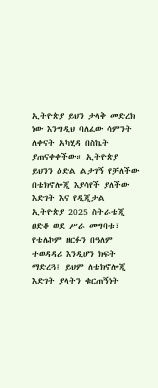ኢትዮጵያ ይህን ታላቅ መድረክ ነው እንግዲህ ባለፈው ሳምንት ለቀናት አካሂዳ በስኬት ያጠናቀቀችው። ኢትዮጵያ ይህንን ዕድል ልታገኝ የቻለችው በቴክኖሎጂ እያሳየች ያለችው እድገት እና የዲጂታል ኢትዮጵያ 2025 ስትራቴጂ ፀድቆ ወደ ሥራ መግባቱ፣ የቴሌኮም ዘርፉን በዓለም ተወዳዳሪ እንዲሆን ክፍት ማድረጓ፤ ይህም ለቴክኖሎጂ እድገት ያላትን ቁርጠኝነት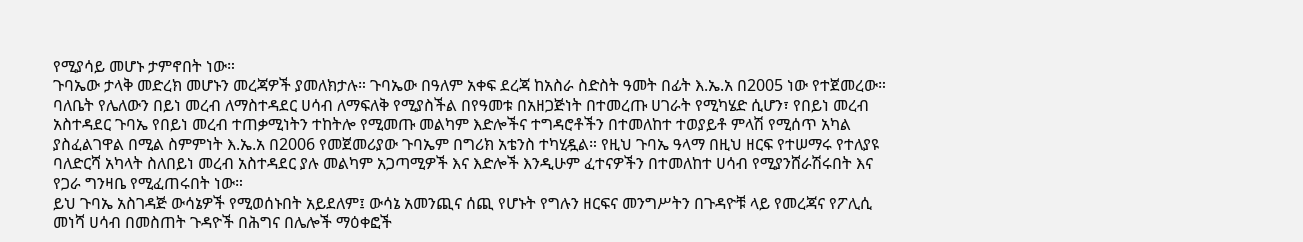የሚያሳይ መሆኑ ታምኖበት ነው።
ጉባኤው ታላቅ መድረክ መሆኑን መረጃዎች ያመለክታሉ። ጉባኤው በዓለም አቀፍ ደረጃ ከአስራ ስድስት ዓመት በፊት እ.ኤ.አ በ2005 ነው የተጀመረው። ባለቤት የሌለውን በይነ መረብ ለማስተዳደር ሀሳብ ለማፍለቅ የሚያስችል በየዓመቱ በአዘጋጅነት በተመረጡ ሀገራት የሚካሄድ ሲሆን፣ የበይነ መረብ አስተዳደር ጉባኤ የበይነ መረብ ተጠቃሚነትን ተከትሎ የሚመጡ መልካም እድሎችና ተግዳሮቶችን በተመለከተ ተወያይቶ ምላሽ የሚሰጥ አካል ያስፈልገዋል በሚል ስምምነት እ.ኤ.አ በ2006 የመጀመሪያው ጉባኤም በግሪክ አቴንስ ተካሂዷል። የዚህ ጉባኤ ዓላማ በዚህ ዘርፍ የተሠማሩ የተለያዩ ባለድርሻ አካላት ስለበይነ መረብ አስተዳደር ያሉ መልካም አጋጣሚዎች እና እድሎች እንዲሁም ፈተናዎችን በተመለከተ ሀሳብ የሚያንሸራሽሩበት እና የጋራ ግንዛቤ የሚፈጠሩበት ነው።
ይህ ጉባኤ አስገዳጅ ውሳኔዎች የሚወሰኑበት አይደለም፤ ውሳኔ አመንጪና ሰጪ የሆኑት የግሉን ዘርፍና መንግሥትን በጉዳዮቹ ላይ የመረጃና የፖሊሲ መነሻ ሀሳብ በመስጠት ጉዳዮች በሕግና በሌሎች ማዕቀፎች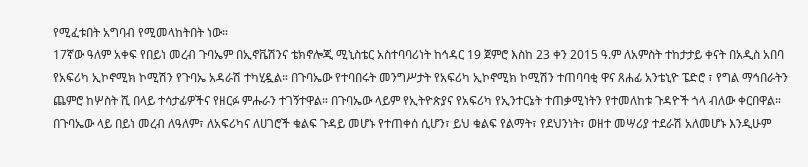የሚፈቱበት አግባብ የሚመላከትበት ነው።
17ኛው ዓለም አቀፍ የበይነ መረብ ጉባኤም በኢኖቬሽንና ቴክኖሎጂ ሚኒስቴር አስተባባሪነት ከኅዳር 19 ጀምሮ እስከ 23 ቀን 2015 ዓ.ም ለአምስት ተከታታይ ቀናት በአዲስ አበባ የአፍሪካ ኢኮኖሚክ ኮሚሽን የጉባኤ አዳራሽ ተካሂዷል። በጉባኤው የተባበሩት መንግሥታት የአፍሪካ ኢኮኖሚክ ኮሚሽን ተጠባባቂ ዋና ጸሐፊ አንቴኒዮ ፔድሮ ፣ የግል ማኅበራትን ጨምሮ ከሦስት ሺ በላይ ተሳታፊዎችና የዘርፉ ምሑራን ተገኝተዋል። በጉባኤው ላይም የኢትዮጵያና የአፍሪካ የኢንተርኔት ተጠቃሚነትን የተመለከቱ ጉዳዮች ጎላ ብለው ቀርበዋል።
በጉባኤው ላይ በይነ መረብ ለዓለም፣ ለአፍሪካና ለሀገሮች ቁልፍ ጉዳይ መሆኑ የተጠቀሰ ሲሆን፣ ይህ ቁልፍ የልማት፣ የደህንነት፣ ወዘተ መሣሪያ ተደራሽ አለመሆኑ እንዲሁም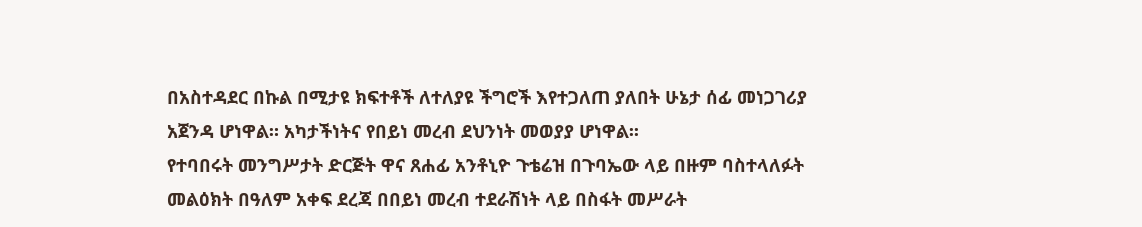በአስተዳደር በኩል በሚታዩ ክፍተቶች ለተለያዩ ችግሮች እየተጋለጠ ያለበት ሁኔታ ሰፊ መነጋገሪያ አጀንዳ ሆነዋል። አካታችነትና የበይነ መረብ ደህንነት መወያያ ሆነዋል፡፡
የተባበሩት መንግሥታት ድርጅት ዋና ጸሐፊ አንቶኒዮ ጉቴሬዝ በጉባኤው ላይ በዙም ባስተላለፉት መልዕክት በዓለም አቀፍ ደረጃ በበይነ መረብ ተደራሽነት ላይ በስፋት መሥራት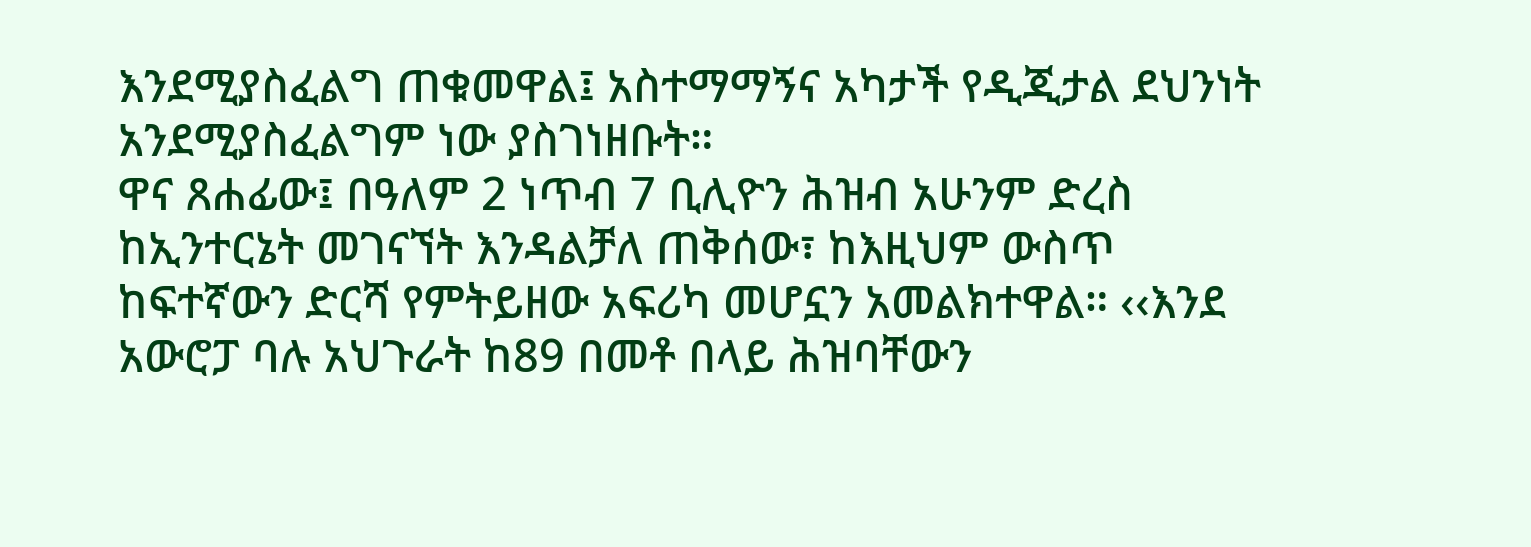እንደሚያስፈልግ ጠቁመዋል፤ አስተማማኝና አካታች የዲጂታል ደህንነት አንደሚያስፈልግም ነው ያስገነዘቡት።
ዋና ጸሐፊው፤ በዓለም 2 ነጥብ 7 ቢሊዮን ሕዝብ አሁንም ድረስ ከኢንተርኔት መገናኘት እንዳልቻለ ጠቅሰው፣ ከእዚህም ውስጥ ከፍተኛውን ድርሻ የምትይዘው አፍሪካ መሆኗን አመልክተዋል። ‹‹እንደ አውሮፓ ባሉ አህጉራት ከ89 በመቶ በላይ ሕዝባቸውን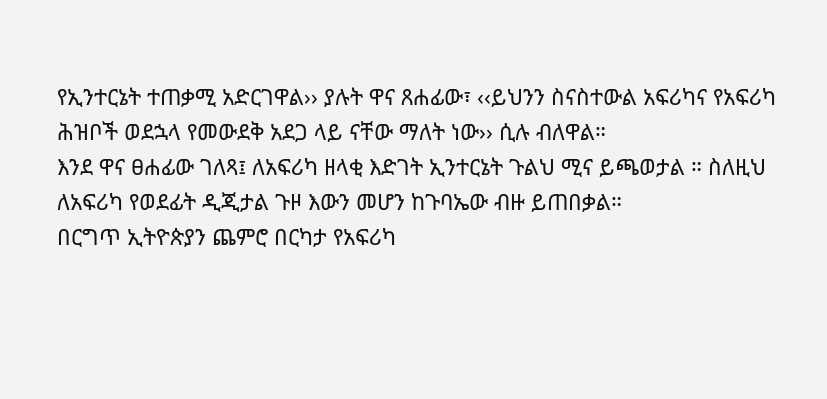የኢንተርኔት ተጠቃሚ አድርገዋል›› ያሉት ዋና ጸሐፊው፣ ‹‹ይህንን ስናስተውል አፍሪካና የአፍሪካ ሕዝቦች ወደኋላ የመውደቅ አደጋ ላይ ናቸው ማለት ነው›› ሲሉ ብለዋል።
እንደ ዋና ፀሐፊው ገለጻ፤ ለአፍሪካ ዘላቂ እድገት ኢንተርኔት ጉልህ ሚና ይጫወታል ። ስለዚህ ለአፍሪካ የወደፊት ዲጂታል ጉዞ እውን መሆን ከጉባኤው ብዙ ይጠበቃል።
በርግጥ ኢትዮጵያን ጨምሮ በርካታ የአፍሪካ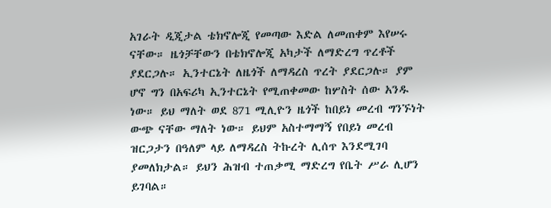አገራት ዲጂታል ቴክኖሎጂ የመጣው እድል ለመጠቀም እየሠሩ ናቸው። ዜጎቻቸውን በቴክኖሎጂ አካታች ለማድረግ ጥረቶች ያደርጋሉ። ኢንተርኔት ለዜጎች ለማዳረስ ጥረት ያደርጋሉ። ያም ሆኖ ግን በአፍሪካ ኢንተርኔት የሚጠቀመው ከሦስት ሰው አንዱ ነው። ይህ ማለት ወደ 871 ሚሊዮን ዜጎች ከበይነ መረብ ግንኙነት ውጭ ናቸው ማለት ነው። ይህም አስተማማኝ የበይነ መረብ ዝርጋታን በዓለም ላይ ለማዳረስ ትኩረት ሊሰጥ እንደሚገባ ያመለክታል። ይህን ሕዝብ ተጠቃሚ ማድረግ የቤት ሥራ ሊሆን ይገባል።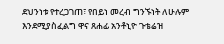ደህንነቱ የተረጋገጠ፣ የበይነ መረብ ግንኙነት ለሁሉም እንደሚያስፈልግ ዋና ጸሐፊ አንቶኒዮ ጉቴሬዝ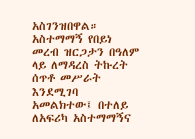አስገንዝበዋል። አስተማማኝ የበይነ መረብ ዝርጋታን በዓለም ላይ ለማዳረስ ትኩረት ሰጥቶ መሥራት እንደሚገባ አመልክተው፤ በተለይ ለአፍሪካ አስተማማኝና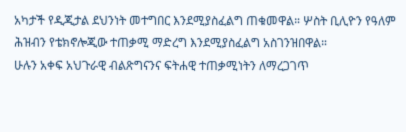አካታች የዲጂታል ደህንነት መተግበር እንደሚያስፈልግ ጠቁመዋል። ሦስት ቢሊዮን የዓለም ሕዝብን የቴክኖሎጂው ተጠቃሚ ማድረግ እንደሚያስፈልግ አስገንዝበዋል።
ሁሉን አቀፍ አህጉራዊ ብልጽግናንና ፍትሐዊ ተጠቃሚነትን ለማረጋገጥ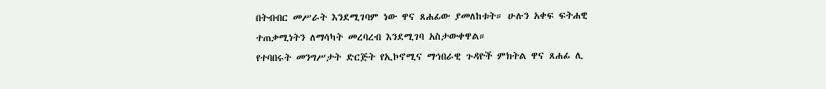በትብብር መሥራት እንደሚገባም ነው ዋና ጸሐፊው ያመለከቱት። ሁሉን አቀፍ ፍትሐዊ ተጠቃሚነትን ለማሳካት መረባረብ እንደሚገባ አስታውቀዋል።
የተባበሩት መንግሥታት ድርጅት የኢኮኖሚና ማኅበራዊ ጉዳዮች ምክትል ዋና ጸሐፊ ሊ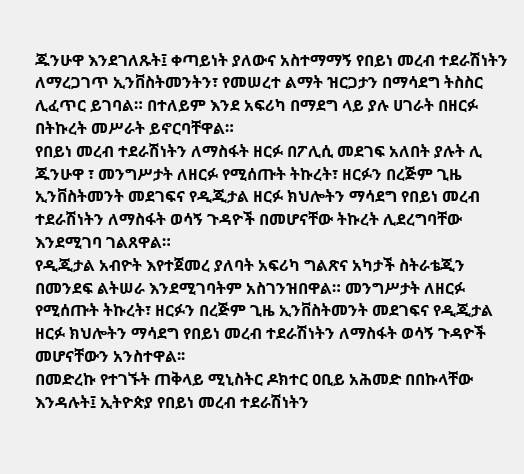ጁንሁዋ እንደገለጹት፤ ቀጣይነት ያለውና አስተማማኝ የበይነ መረብ ተደራሽነትን ለማረጋገጥ ኢንቨስትመንትን፣ የመሠረተ ልማት ዝርጋታን በማሳደግ ትስስር ሊፈጥር ይገባል። በተለይም እንደ አፍሪካ በማደግ ላይ ያሉ ሀገራት በዘርፉ በትኩረት መሥራት ይኖርባቸዋል።
የበይነ መረብ ተደራሽነትን ለማስፋት ዘርፉ በፖሊሲ መደገፍ አለበት ያሉት ሊ ጁንሁዋ ፣ መንግሥታት ለዘርፉ የሚሰጡት ትኩረት፣ ዘርፉን በረጅም ጊዜ ኢንቨስትመንት መደገፍና የዲጂታል ዘርፉ ክህሎትን ማሳደግ የበይነ መረብ ተደራሽነትን ለማስፋት ወሳኝ ጉዳዮች በመሆናቸው ትኩረት ሊደረግባቸው እንደሚገባ ገልጸዋል።
የዲጂታል አብዮት እየተጀመረ ያለባት አፍሪካ ግልጽና አካታች ስትራቴጂን በመንደፍ ልትሠራ እንደሚገባትም አስገንዝበዋል። መንግሥታት ለዘርፉ የሚሰጡት ትኩረት፣ ዘርፉን በረጅም ጊዜ ኢንቨስትመንት መደገፍና የዲጂታል ዘርፉ ክህሎትን ማሳደግ የበይነ መረብ ተደራሽነትን ለማስፋት ወሳኝ ጉዳዮች መሆናቸውን አንስተዋል፡፡
በመድረኩ የተገኙት ጠቅላይ ሚኒስትር ዶክተር ዐቢይ አሕመድ በበኩላቸው እንዳሉት፤ ኢትዮጵያ የበይነ መረብ ተደራሽነትን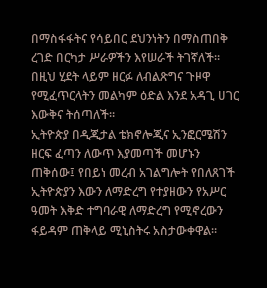በማስፋፋትና የሳይበር ደህንነትን በማስጠበቅ ረገድ በርካታ ሥራዎችን እየሠራች ትገኛለች። በዚህ ሂደት ላይም ዘርፉ ለብልጽግና ጉዞዋ የሚፈጥርላትን መልካም ዕድል እንደ አዳጊ ሀገር እውቅና ትሰጣለች።
ኢትዮጵያ በዲጂታል ቴክኖሎጂና ኢንፎርሜሽን ዘርፍ ፈጣን ለውጥ እያመጣች መሆኑን ጠቅሰው፤ የበይነ መረብ አገልግሎት የበለጸገች ኢትዮጵያን እውን ለማድረግ የተያዘውን የአሥር ዓመት እቅድ ተግባራዊ ለማድረግ የሚኖረውን ፋይዳም ጠቅላይ ሚኒስትሩ አስታውቀዋል።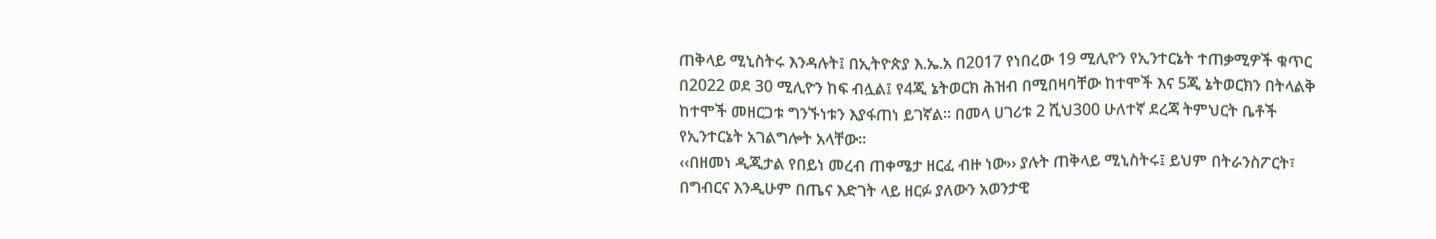ጠቅላይ ሚኒስትሩ እንዳሉት፤ በኢትዮጵያ እ.ኤ.አ በ2017 የነበረው 19 ሚሊዮን የኢንተርኔት ተጠቃሚዎች ቁጥር በ2022 ወደ 30 ሚሊዮን ከፍ ብሏል፤ የ4ጂ ኔትወርክ ሕዝብ በሚበዛባቸው ከተሞች እና 5ጂ ኔትወርክን በትላልቅ ከተሞች መዘርጋቱ ግንኙነቱን እያፋጠነ ይገኛል። በመላ ሀገሪቱ 2 ሺህ300 ሁለተኛ ደረጃ ትምህርት ቤቶች የኢንተርኔት አገልግሎት አላቸው።
‹‹በዘመነ ዲጂታል የበይነ መረብ ጠቀሜታ ዘርፈ ብዙ ነው›› ያሉት ጠቅላይ ሚኒስትሩ፤ ይህም በትራንስፖርት፣ በግብርና እንዲሁም በጤና እድገት ላይ ዘርፉ ያለውን አወንታዊ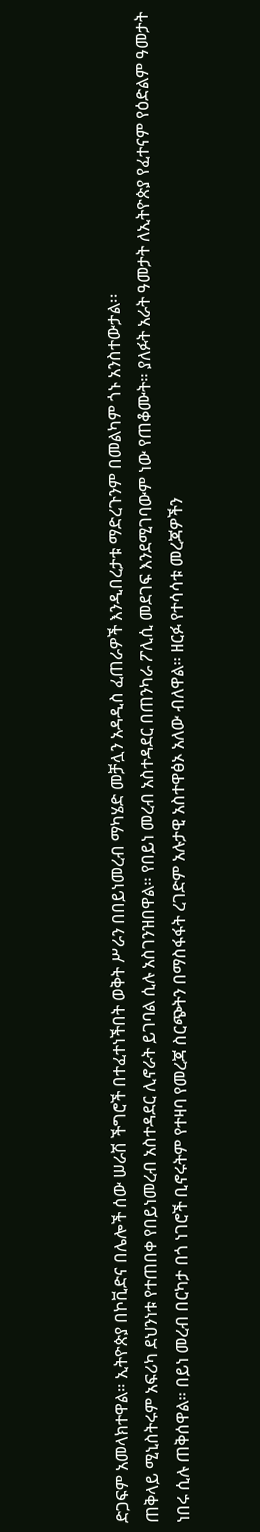ድጋፍም አመላክተዋል። ኢትዮጵያ በኮቪድና በሌሎች ሰው ሠራሽ ችግሮች በተፈተነችበት ወቅት ሥራን በበይነመረብ ማካሄድ መቻሏን አዳዲስ ፈጠራዎች እንዲበረታቱ ማድረጉንም በመልካም ጎኑ አንስተውታል፡፡
ጠቅላይ ሚኒስትሩም አፍሪካ ደህንነቱ የተጠበቀ የበይነመረብ አስተዳደር ሊኖራት ይገባል ሲሉ አስገንዝበዋል። የበይነ መረብ አስተዳደር በጠንካራ ፖሊሲ መደገፍ እንደሚገባውም ነው የጠቆሙት። ያለፉት አራት ዓመታት ለኢትዮጵያ የፈተናም የዕድልም ዓመታት ነበሩ ሲሉ ጠቅሰዋል። በይነ መረብ በርካታ በጎ ነገሮች ቢኖሩትም የተዛባ የመረጃ ስርጭትን በማስፋፋት ረገድም አሉታዊ አስተዋፅኦ አለው ብለዋል። ዘርፉ የተሳሳቱ መረጃዎችን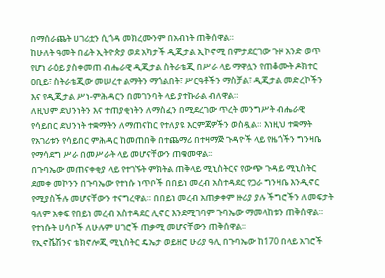በማሰራጨት ሀገሪቷን ሲጎዳ መክረሙንም በአብነት ጠቅሰዋል።
ከሁለት ዓመት በፊት ኢትዮጵያ ወደ አካታች ዲጂታል ኢኮኖሚ በምታደርገው ጉዞ አንድ ወጥ የሆነ ራዕይ ያስቀመጠ ብሔራዊ ዲጂታል ስትራቴጂ በሥራ ላይ ማዋሏን የጠቆሙት ዶክተር ዐቢይ፣ ስትራቴጂው መሠረተ ልማትን ማጎልበት፣ ሥርዓቶችን ማስቻል፣ ዲጂታል መድረኮችን እና የዲጂታል ሥነ-ምሕዳርን በመገንባት ላይ ያተኩራል ብለዋል።
ለዚህም ደህንነትን እና ተጠያቂነትን ለማስፈን በሚደረገው ጥረት መንግሥት ብሔራዊ የሳይበር ደህንነት ተቋማትን ለማጠናከር የተለያዩ እርምጃዎችን ወስዷል። እነዚህ ተቋማት የአገሪቱን የሳይበር ምሕዳር ከመጠበቅ በተጨማሪ በተዛማጅ ጉዳዮች ላይ የዜጎችን ግንዛቤ የማሳደግ ሥራ በመሥራት ላይ መሆናቸውን ጠቁመዋል፡፡
በጉባኤው መጠናቀቂያ ላይ የተገኙት ምክትል ጠቅላይ ሚኒስትርና የውጭ ጉዳይ ሚኒስትር ደመቀ መኮንን በጉባኤው የተነሱ ነጥቦች በበይነ መረብ አስተዳደር የጋራ ግንዛቤ እንዲኖር የሚያስችሉ መሆናቸውን ተናግረዋል። በበይነ መረብ አጠቃቀም ዙሪያ ያሉ ችግሮችን ለመፍታት ዓለም አቀፍ የበይነ መረብ አስተዳደር ሊኖር እንደሚገባም ጉባኤው ማመላከቱን ጠቅሰዋል። የተነሱት ሀሳቦች ለሁሉም ሀገሮች ጠቃሚ መሆናቸውን ጠቅሰዋል፡፡
የኢኖቬሽንና ቴክኖሎጂ ሚኒስትር ዴኤታ ወይዘሮ ሁሪያ ዓሊ በጉባኤው ከ170 በላይ አገሮች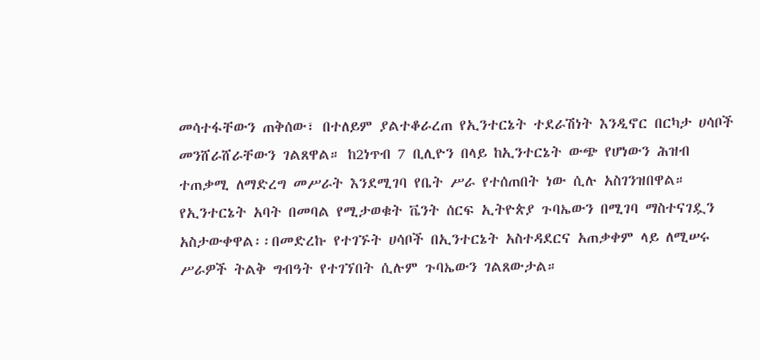መሳተፋቸውን ጠቅሰው፣ በተለይም ያልተቆራረጠ የኢንተርኔት ተደራሽነት እንዲኖር በርካታ ሀሳቦች መንሸራሸራቸውን ገልጸዋል። ከ2ነጥብ 7 ቢሊዮን በላይ ከኢንተርኔት ውጭ የሆነውን ሕዝብ ተጠቃሚ ለማድረግ መሥራት እንደሚገባ የቤት ሥራ የተሰጠበት ነው ሲሉ አስገንዝበዋል።
የኢንተርኔት አባት በመባል የሚታወቁት ቬንት ሰርፍ ኢትዮጵያ ጉባኤውን በሚገባ ማስተናገዷን አስታውቀዋል፡፡በመድረኩ የተገኙት ሀሳቦች በኢንተርኔት አስተዳደርና አጠቃቀም ላይ ለሚሠሩ ሥራዎች ትልቅ ግብዓት የተገኘበት ሲሉም ጉባኤውን ገልጸውታል።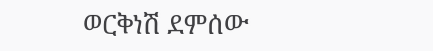ወርቅነሽ ደምሰው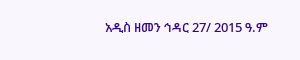አዲስ ዘመን ኅዳር 27/ 2015 ዓ.ም